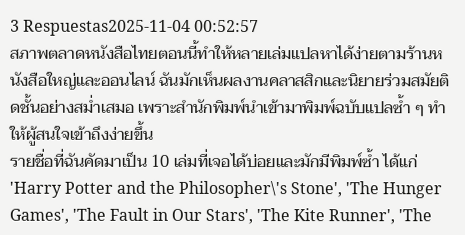3 Respuestas2025-11-04 00:52:57
สภาพตลาดหนังสือไทยตอนนี้ทำให้หลายเล่มแปลหาได้ง่ายตามร้านหนังสือใหญ่และออนไลน์ ฉันมักเห็นผลงานคลาสสิกและนิยายร่วมสมัยติดชั้นอย่างสม่ำเสมอ เพราะสำนักพิมพ์นำเข้ามาพิมพ์ฉบับแปลซ้ำ ๆ ทำให้ผู้สนใจเข้าถึงง่ายขึ้น
รายชื่อที่ฉันคัดมาเป็น 10 เล่มที่เจอได้บ่อยและมักมีพิมพ์ซ้ำ ได้แก่ 'Harry Potter and the Philosopher\'s Stone', 'The Hunger Games', 'The Fault in Our Stars', 'The Kite Runner', 'The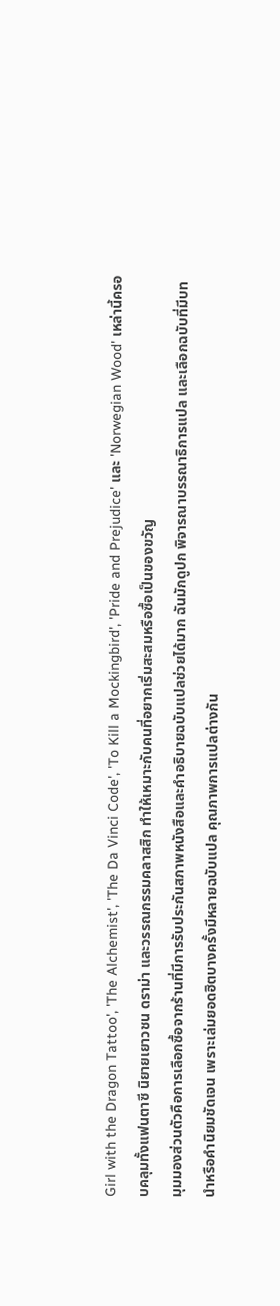Girl with the Dragon Tattoo', 'The Alchemist', 'The Da Vinci Code', 'To Kill a Mockingbird', 'Pride and Prejudice' และ 'Norwegian Wood' เหล่านี้ครอบคลุมทั้งแฟนตาซี นิยายเยาวชน ดราม่า และวรรณกรรมคลาสสิก ทำให้เหมาะกับคนที่อยากเริ่มสะสมหรือซื้อเป็นของขวัญ
มุมมองส่วนตัวคือการเลือกซื้อจากร้านที่มีการรับประกันสภาพหนังสือและคำอธิบายฉบับแปลช่วยได้มาก ฉันมักดูปก พิจารณาบรรณาธิการแปล และเลือกฉบับที่มีบทนำหรือคำนิยมชัดเจน เพราะเล่มยอดฮิตบางครั้งมีหลายฉบับแปล คุณภาพการแปลต่างกัน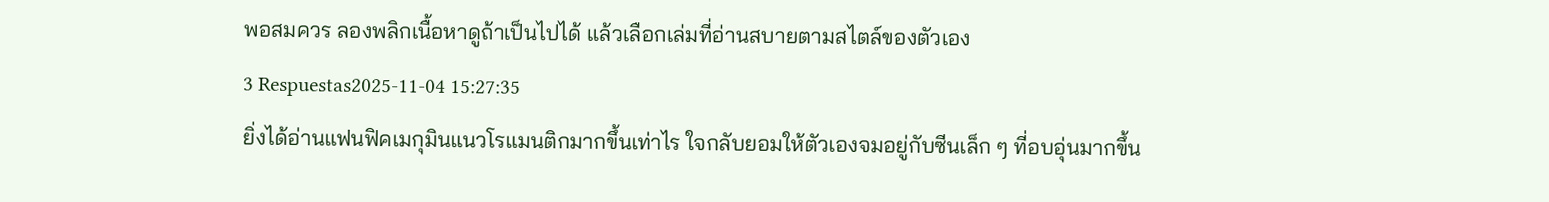พอสมควร ลองพลิกเนื้อหาดูถ้าเป็นไปได้ แล้วเลือกเล่มที่อ่านสบายตามสไตล์ของตัวเอง
3 Respuestas2025-11-04 15:27:35
ยิ่งได้อ่านแฟนฟิคเมกุมินแนวโรแมนติกมากขึ้นเท่าไร ใจกลับยอมให้ตัวเองจมอยู่กับซีนเล็ก ๆ ที่อบอุ่นมากขึ้น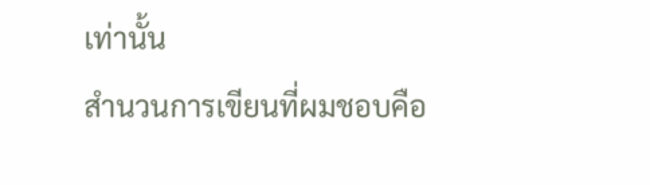เท่านั้น
สำนวนการเขียนที่ผมชอบคือ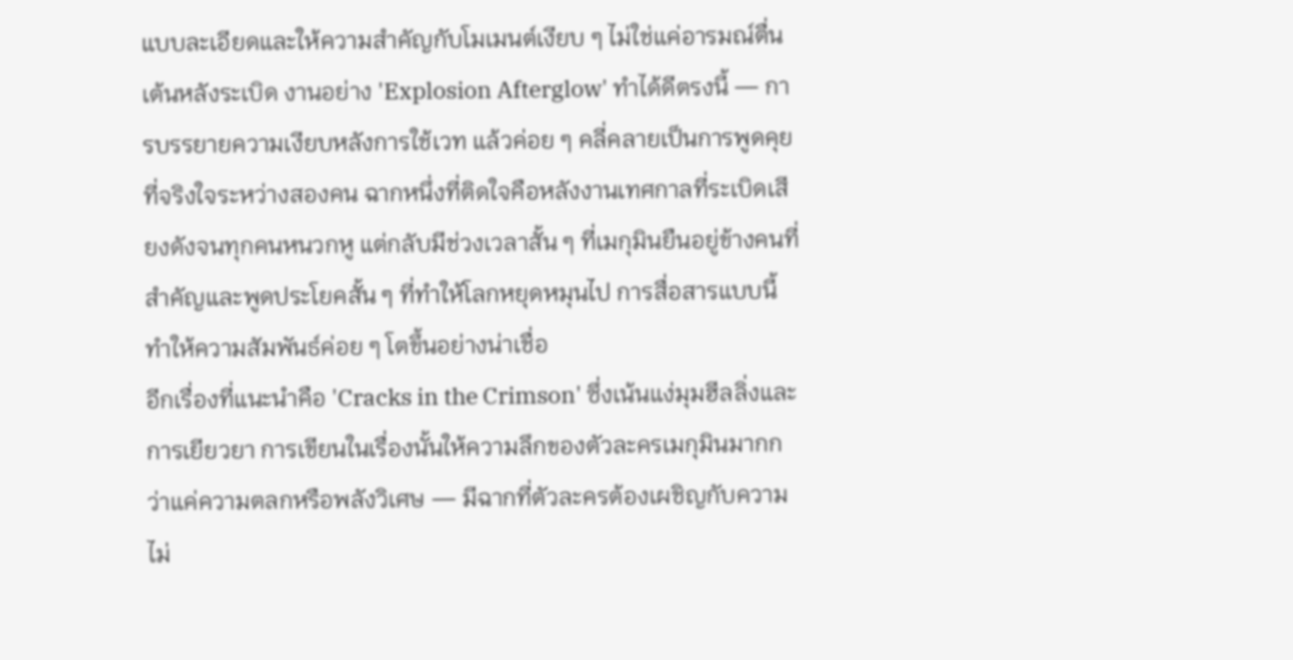แบบละเอียดและให้ความสำคัญกับโมเมนต์เงียบ ๆ ไม่ใช่แค่อารมณ์ตื่นเต้นหลังระเบิด งานอย่าง 'Explosion Afterglow' ทำได้ดีตรงนี้ — การบรรยายความเงียบหลังการใช้เวท แล้วค่อย ๆ คลี่คลายเป็นการพูดคุยที่จริงใจระหว่างสองคน ฉากหนึ่งที่ติดใจคือหลังงานเทศกาลที่ระเบิดเสียงดังจนทุกคนหนวกหู แต่กลับมีช่วงเวลาสั้น ๆ ที่เมกุมินยืนอยู่ข้างคนที่สำคัญและพูดประโยคสั้น ๆ ที่ทำให้โลกหยุดหมุนไป การสื่อสารแบบนี้ทำให้ความสัมพันธ์ค่อย ๆ โตขึ้นอย่างน่าเชื่อ
อีกเรื่องที่แนะนำคือ 'Cracks in the Crimson' ซึ่งเน้นแง่มุมฮีลลิ่งและการเยียวยา การเขียนในเรื่องนั้นให้ความลึกของตัวละครเมกุมินมากกว่าแค่ความตลกหรือพลังวิเศษ — มีฉากที่ตัวละครต้องเผชิญกับความไม่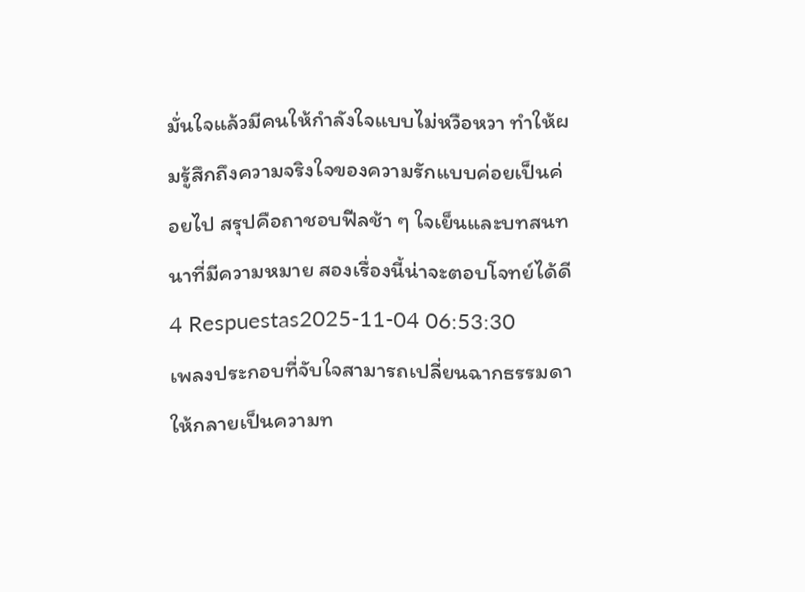มั่นใจแล้วมีคนให้กำลังใจแบบไม่หวือหวา ทำให้ผมรู้สึกถึงความจริงใจของความรักแบบค่อยเป็นค่อยไป สรุปคือถาชอบฟีลช้า ๆ ใจเย็นและบทสนทนาที่มีความหมาย สองเรื่องนี้น่าจะตอบโจทย์ได้ดี
4 Respuestas2025-11-04 06:53:30
เพลงประกอบที่จับใจสามารถเปลี่ยนฉากธรรมดาให้กลายเป็นความท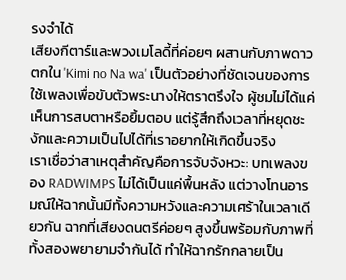รงจำได้
เสียงกีตาร์และพวงเมโลดี้ที่ค่อยๆ ผสานกับภาพดาวตกใน 'Kimi no Na wa' เป็นตัวอย่างที่ชัดเจนของการใช้เพลงเพื่อขับตัวพระนางให้ตราตรึงใจ ผู้ชมไม่ได้แค่เห็นการสบตาหรือยิ้มตอบ แต่รู้สึกถึงเวลาที่หยุดชะงักและความเป็นไปได้ที่เราอยากให้เกิดขึ้นจริง
เราเชื่อว่าสาเหตุสำคัญคือการจับจังหวะ: บทเพลงของ RADWIMPS ไม่ได้เป็นแค่พื้นหลัง แต่วางโทนอารมณ์ให้ฉากนั้นมีทั้งความหวังและความเศร้าในเวลาเดียวกัน ฉากที่เสียงดนตรีค่อยๆ สูงขึ้นพร้อมกับภาพที่ทั้งสองพยายามจำกันได้ ทำให้ฉากรักกลายเป็น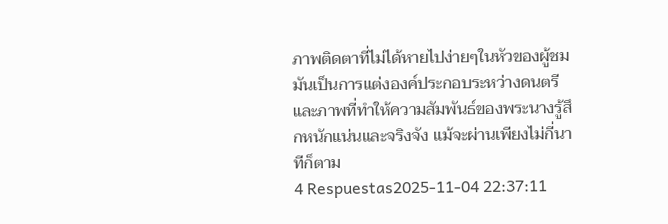ภาพติดตาที่ไม่ได้หายไปง่ายๆในหัวของผู้ชม มันเป็นการแต่งองค์ประกอบระหว่างดนตรีและภาพที่ทำให้ความสัมพันธ์ของพระนางรู้สึกหนักแน่นและจริงจัง แม้จะผ่านเพียงไม่กี่นาทีก็ตาม
4 Respuestas2025-11-04 22:37:11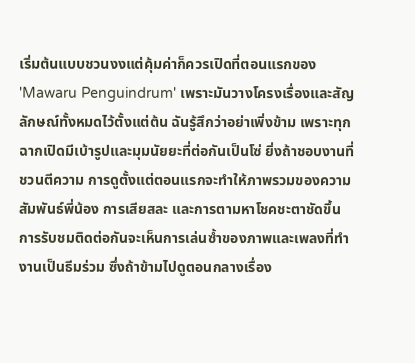เริ่มต้นแบบชวนงงแต่คุ้มค่าก็ควรเปิดที่ตอนแรกของ 'Mawaru Penguindrum' เพราะมันวางโครงเรื่องและสัญลักษณ์ทั้งหมดไว้ตั้งแต่ต้น ฉันรู้สึกว่าอย่าเพิ่งข้าม เพราะทุกฉากเปิดมีเบ้ารูปและมุมนัยยะที่ต่อกันเป็นโซ่ ยิ่งถ้าชอบงานที่ชวนตีความ การดูตั้งแต่ตอนแรกจะทำให้ภาพรวมของความสัมพันธ์พี่น้อง การเสียสละ และการตามหาโชคชะตาชัดขึ้น
การรับชมติดต่อกันจะเห็นการเล่นซ้ำของภาพและเพลงที่ทำงานเป็นธีมร่วม ซึ่งถ้าข้ามไปดูตอนกลางเรื่อง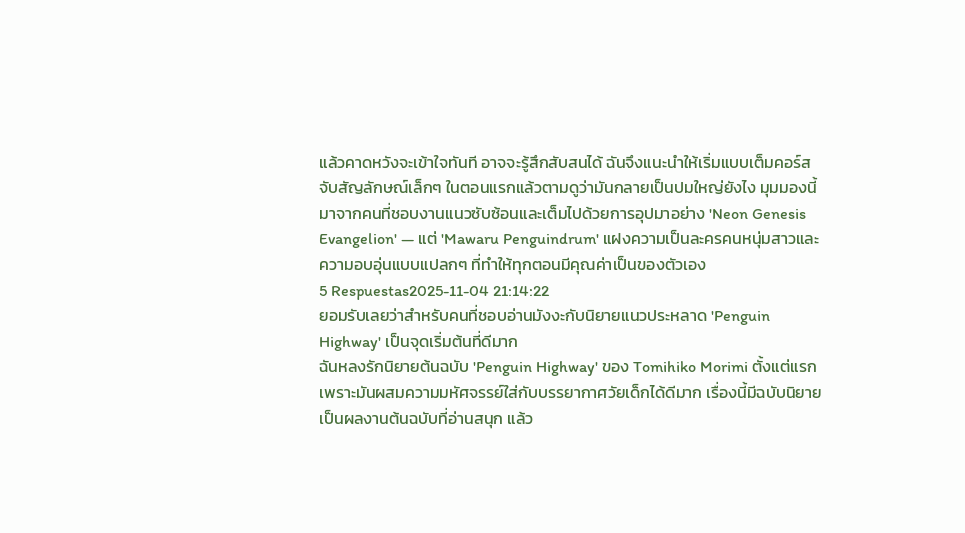แล้วคาดหวังจะเข้าใจทันที อาจจะรู้สึกสับสนได้ ฉันจึงแนะนำให้เริ่มแบบเต็มคอร์ส จับสัญลักษณ์เล็กๆ ในตอนแรกแล้วตามดูว่ามันกลายเป็นปมใหญ่ยังไง มุมมองนี้มาจากคนที่ชอบงานแนวซับซ้อนและเต็มไปด้วยการอุปมาอย่าง 'Neon Genesis Evangelion' — แต่ 'Mawaru Penguindrum' แฝงความเป็นละครคนหนุ่มสาวและความอบอุ่นแบบแปลกๆ ที่ทำให้ทุกตอนมีคุณค่าเป็นของตัวเอง
5 Respuestas2025-11-04 21:14:22
ยอมรับเลยว่าสำหรับคนที่ชอบอ่านมังงะกับนิยายแนวประหลาด 'Penguin Highway' เป็นจุดเริ่มต้นที่ดีมาก
ฉันหลงรักนิยายต้นฉบับ 'Penguin Highway' ของ Tomihiko Morimi ตั้งแต่แรกเพราะมันผสมความมหัศจรรย์ใส่กับบรรยากาศวัยเด็กได้ดีมาก เรื่องนี้มีฉบับนิยายเป็นผลงานต้นฉบับที่อ่านสนุก แล้ว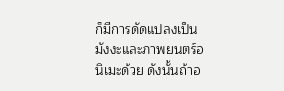ก็มีการดัดแปลงเป็นมังงะและภาพยนตร์อนิเมะด้วย ดังนั้นถ้าอ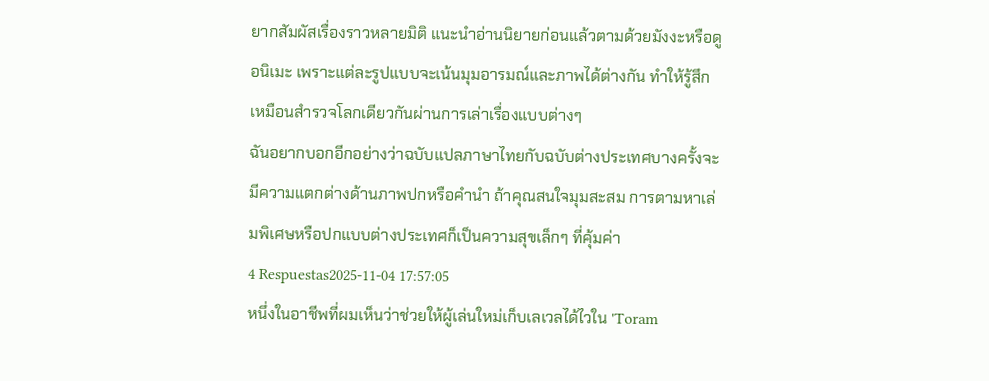ยากสัมผัสเรื่องราวหลายมิติ แนะนำอ่านนิยายก่อนแล้วตามด้วยมังงะหรือดูอนิเมะ เพราะแต่ละรูปแบบจะเน้นมุมอารมณ์และภาพได้ต่างกัน ทำให้รู้สึกเหมือนสำรวจโลกเดียวกันผ่านการเล่าเรื่องแบบต่างๆ
ฉันอยากบอกอีกอย่างว่าฉบับแปลภาษาไทยกับฉบับต่างประเทศบางครั้งจะมีความแตกต่างด้านภาพปกหรือคำนำ ถ้าคุณสนใจมุมสะสม การตามหาเล่มพิเศษหรือปกแบบต่างประเทศก็เป็นความสุขเล็กๆ ที่คุ้มค่า
4 Respuestas2025-11-04 17:57:05
หนึ่งในอาชีพที่ผมเห็นว่าช่วยให้ผู้เล่นใหม่เก็บเลเวลได้ไวใน 'Toram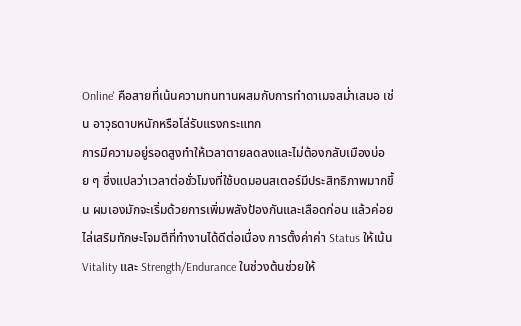Online' คือสายที่เน้นความทนทานผสมกับการทำดาเมจสม่ำเสมอ เช่น อาวุธดาบหนักหรือโล่รับแรงกระแทก
การมีความอยู่รอดสูงทำให้เวลาตายลดลงและไม่ต้องกลับเมืองบ่อย ๆ ซึ่งแปลว่าเวลาต่อชั่วโมงที่ใช้บดมอนสเตอร์มีประสิทธิภาพมากขึ้น ผมเองมักจะเริ่มด้วยการเพิ่มพลังป้องกันและเลือดก่อน แล้วค่อยไล่เสริมทักษะโจมตีที่ทำงานได้ดีต่อเนื่อง การตั้งค่าค่า Status ให้เน้น Vitality และ Strength/Endurance ในช่วงต้นช่วยให้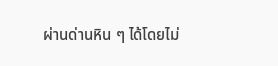ผ่านด่านหิน ๆ ได้โดยไม่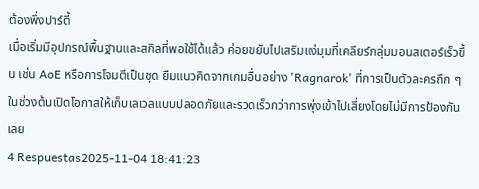ต้องพึ่งปาร์ตี้
เมื่อเริ่มมีอุปกรณ์พื้นฐานและสกิลที่พอใช้ได้แล้ว ค่อยขยับไปเสริมแง่มุมที่เคลียร์กลุ่มมอนสเตอร์เร็วขึ้น เช่น AoE หรือการโจมตีเป็นชุด ยืมแนวคิดจากเกมอื่นอย่าง 'Ragnarok' ที่การเป็นตัวละครถึก ๆ ในช่วงต้นเปิดโอกาสให้เก็บเลเวลแบบปลอดภัยและรวดเร็วกว่าการพุ่งเข้าไปเสี่ยงโดยไม่มีการป้องกันเลย
4 Respuestas2025-11-04 18:41:23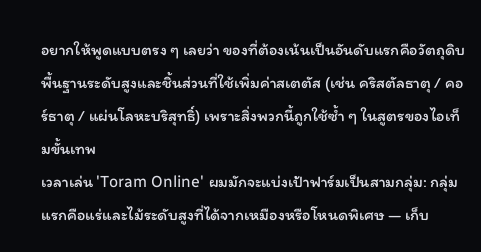อยากให้พูดแบบตรง ๆ เลยว่า ของที่ต้องเน้นเป็นอันดับแรกคือวัตถุดิบพื้นฐานระดับสูงและชิ้นส่วนที่ใช้เพิ่มค่าสเตตัส (เช่น คริสตัลธาตุ / คอร์ธาตุ / แผ่นโลหะบริสุทธิ์) เพราะสิ่งพวกนี้ถูกใช้ซ้ำ ๆ ในสูตรของไอเท็มขั้นเทพ
เวลาเล่น 'Toram Online' ผมมักจะแบ่งเป้าฟาร์มเป็นสามกลุ่ม: กลุ่มแรกคือแร่และไม้ระดับสูงที่ได้จากเหมืองหรือโหนดพิเศษ — เก็บ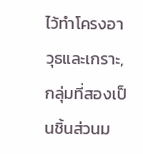ไว้ทำโครงอาวุธและเกราะ, กลุ่มที่สองเป็นชิ้นส่วนม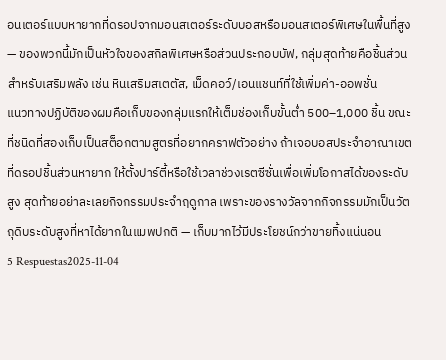อนเตอร์แบบหายากที่ดรอปจากมอนสเตอร์ระดับบอสหรือมอนสเตอร์พิเศษในพื้นที่สูง — ของพวกนี้มักเป็นหัวใจของสกิลพิเศษหรือส่วนประกอบบัฟ, กลุ่มสุดท้ายคือชิ้นส่วนสำหรับเสริมพลัง เช่น หินเสริมสเตตัส, เม็ดคอว์/เอนแชนท์ที่ใช้เพิ่มค่า-ออพชั่น
แนวทางปฏิบัติของผมคือเก็บของกลุ่มแรกให้เต็มช่องเก็บขั้นต่ำ 500–1,000 ชิ้น ขณะที่ชนิดที่สองเก็บเป็นสต็อกตามสูตรที่อยากคราฟตัวอย่าง ถ้าเจอบอสประจำอาณาเขตที่ดรอปชิ้นส่วนหายาก ให้ตั้งปาร์ตี้หรือใช้เวลาช่วงเรตซีซั่นเพื่อเพิ่มโอกาสได้ของระดับสูง สุดท้ายอย่าละเลยกิจกรรมประจำฤดูกาล เพราะของรางวัลจากกิจกรรมมักเป็นวัตถุดิบระดับสูงที่หาได้ยากในแมพปกติ — เก็บมากไว้มีประโยชน์กว่าขายทิ้งแน่นอน
5 Respuestas2025-11-04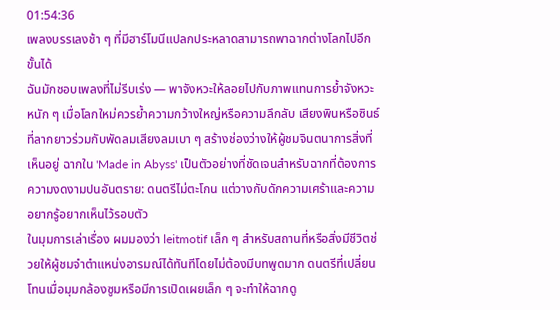01:54:36
เพลงบรรเลงช้า ๆ ที่มีฮาร์โมนีแปลกประหลาดสามารถพาฉากต่างโลกไปอีกขั้นได้
ฉันมักชอบเพลงที่ไม่รีบเร่ง — พาจังหวะให้ลอยไปกับภาพแทนการย้ำจังหวะหนัก ๆ เมื่อโลกใหม่ควรย้ำความกว้างใหญ่หรือความลึกลับ เสียงพินหรือซินธ์ที่ลากยาวร่วมกับพัดลมเสียงลมเบา ๆ สร้างช่องว่างให้ผู้ชมจินตนาการสิ่งที่เห็นอยู่ ฉากใน 'Made in Abyss' เป็นตัวอย่างที่ชัดเจนสำหรับฉากที่ต้องการความงดงามปนอันตราย: ดนตรีไม่ตะโกน แต่วางกับดักความเศร้าและความอยากรู้อยากเห็นไว้รอบตัว
ในมุมการเล่าเรื่อง ผมมองว่า leitmotif เล็ก ๆ สำหรับสถานที่หรือสิ่งมีชีวิตช่วยให้ผู้ชมจำตำแหน่งอารมณ์ได้ทันทีโดยไม่ต้องมีบทพูดมาก ดนตรีที่เปลี่ยนโทนเมื่อมุมกล้องซูมหรือมีการเปิดเผยเล็ก ๆ จะทำให้ฉากดู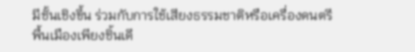มีชั้นเชิงขึ้น ร่วมกับการใช้เสียงธรรมชาติหรือเครื่องดนตรีพื้นเมืองเพียงชิ้นเดี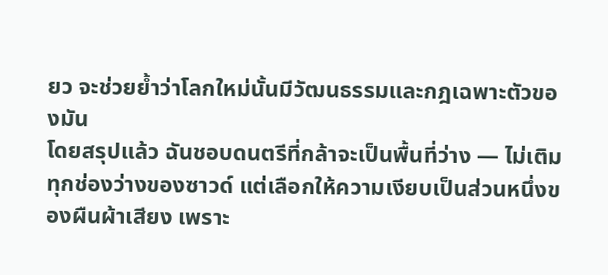ยว จะช่วยย้ำว่าโลกใหม่นั้นมีวัฒนธรรมและกฎเฉพาะตัวของมัน
โดยสรุปแล้ว ฉันชอบดนตรีที่กล้าจะเป็นพื้นที่ว่าง — ไม่เติมทุกช่องว่างของซาวด์ แต่เลือกให้ความเงียบเป็นส่วนหนึ่งของผืนผ้าเสียง เพราะ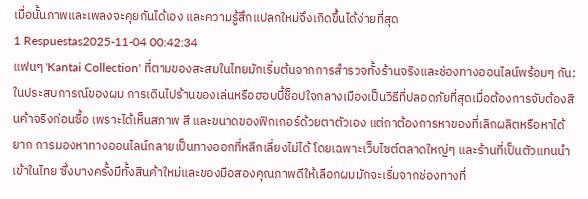เมื่อนั้นภาพและเพลงจะคุยกันได้เอง และความรู้สึกแปลกใหม่จึงเกิดขึ้นได้ง่ายที่สุด
1 Respuestas2025-11-04 00:42:34
แฟนๆ 'Kantai Collection' ที่ตามของสะสมในไทยมักเริ่มต้นจากการสำรวจทั้งร้านจริงและช่องทางออนไลน์พร้อมๆ กัน: ในประสบการณ์ของผม การเดินไปร้านของเล่นหรือฮอบบี้ช็อปใจกลางเมืองเป็นวิธีที่ปลอดภัยที่สุดเมื่อต้องการจับต้องสินค้าจริงก่อนซื้อ เพราะได้เห็นสภาพ สี และขนาดของฟิกเกอร์ด้วยตาตัวเอง แต่ถาต้องการหาของที่เลิกผลิตหรือหาได้ยาก การมองหาทางออนไลน์กลายเป็นทางออกที่หลีกเลี่ยงไม่ได้ โดยเฉพาะเว็บไซต์ตลาดใหญ่ๆ และร้านที่เป็นตัวแทนนำเข้าในไทย ซึ่งบางครั้งมีทั้งสินค้าใหม่และของมือสองคุณภาพดีให้เลือกผมมักจะเริ่มจากช่องทางที่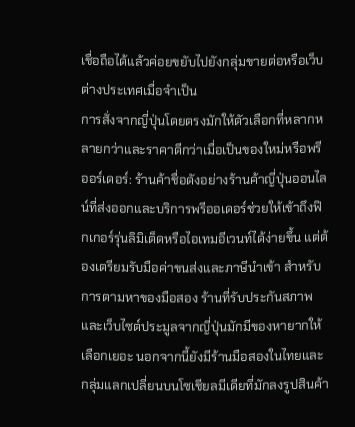เชื่อถือได้แล้วค่อยขยับไปยังกลุ่มขายต่อหรือเว็บต่างประเทศเมื่อจำเป็น
การสั่งจากญี่ปุ่นโดยตรงมักให้ตัวเลือกที่หลากหลายกว่าและราคาดีกว่าเมื่อเป็นของใหม่หรือพรีออร์เดอร์: ร้านค้าชื่อดังอย่างร้านค้าญี่ปุ่นออนไลน์ที่ส่งออกและบริการพรีออเดอร์ช่วยให้เข้าถึงฟิกเกอร์รุ่นลิมิเต็ดหรือไอเทมอีเวนท์ได้ง่ายขึ้น แต่ต้องเตรียมรับมือค่าขนส่งและภาษีนำเข้า สำหรับการตามหาของมือสอง ร้านที่รับประกันสภาพและเว็บไซต์ประมูลจากญี่ปุ่นมักมีของหายากให้เลือกเยอะ นอกจากนี้ยังมีร้านมือสองในไทยและกลุ่มแลกเปลี่ยนบนโซเชียลมีเดียที่มักลงรูปสินค้า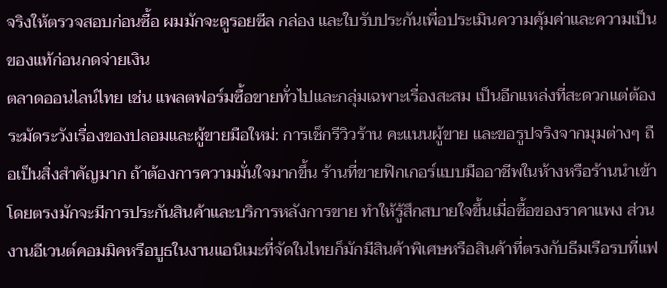จริงให้ตรวจสอบก่อนซื้อ ผมมักจะดูรอยซีล กล่อง และใบรับประกันเพื่อประเมินความคุ้มค่าและความเป็นของแท้ก่อนกดจ่ายเงิน
ตลาดออนไลน์ไทย เช่น แพลตฟอร์มซื้อขายทั่วไปและกลุ่มเฉพาะเรื่องสะสม เป็นอีกแหล่งที่สะดวกแต่ต้องระมัดระวังเรื่องของปลอมและผู้ขายมือใหม่: การเช็กรีวิวร้าน คะแนนผู้ขาย และขอรูปจริงจากมุมต่างๆ ถือเป็นสิ่งสำคัญมาก ถ้าต้องการความมั่นใจมากขึ้น ร้านที่ขายฟิกเกอร์แบบมืออาชีพในห้างหรือร้านนำเข้าโดยตรงมักจะมีการประกันสินค้าและบริการหลังการขาย ทำให้รู้สึกสบายใจขึ้นเมื่อซื้อของราคาแพง ส่วนงานอีเวนต์คอมมิคหรือบูธในงานแอนิเมะที่จัดในไทยก็มักมีสินค้าพิเศษหรือสินค้าที่ตรงกับธีมเรือรบที่แฟ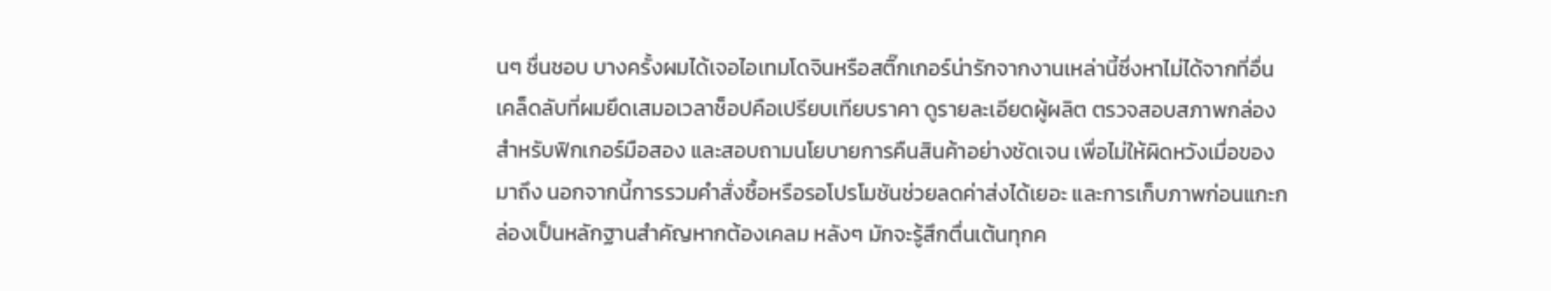นๆ ชื่นชอบ บางครั้งผมได้เจอไอเทมโดจินหรือสติ๊กเกอร์น่ารักจากงานเหล่านี้ซึ่งหาไม่ได้จากที่อื่น
เคล็ดลับที่ผมยึดเสมอเวลาช็อปคือเปรียบเทียบราคา ดูรายละเอียดผู้ผลิต ตรวจสอบสภาพกล่องสำหรับฟิกเกอร์มือสอง และสอบถามนโยบายการคืนสินค้าอย่างชัดเจน เพื่อไม่ให้ผิดหวังเมื่อของมาถึง นอกจากนี้การรวมคำสั่งซื้อหรือรอโปรโมชันช่วยลดค่าส่งได้เยอะ และการเก็บภาพก่อนแกะกล่องเป็นหลักฐานสำคัญหากต้องเคลม หลังๆ มักจะรู้สึกตื่นเต้นทุกค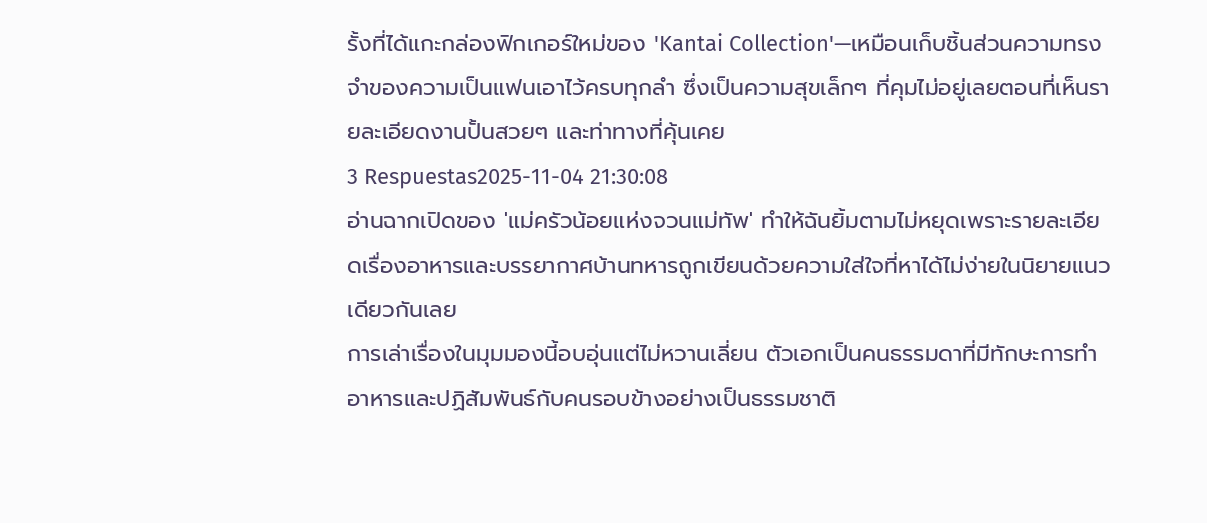รั้งที่ได้แกะกล่องฟิกเกอร์ใหม่ของ 'Kantai Collection'—เหมือนเก็บชิ้นส่วนความทรงจำของความเป็นแฟนเอาไว้ครบทุกลำ ซึ่งเป็นความสุขเล็กๆ ที่คุมไม่อยู่เลยตอนที่เห็นรายละเอียดงานปั้นสวยๆ และท่าทางที่คุ้นเคย
3 Respuestas2025-11-04 21:30:08
อ่านฉากเปิดของ 'แม่ครัวน้อยแห่งจวนแม่ทัพ' ทำให้ฉันยิ้มตามไม่หยุดเพราะรายละเอียดเรื่องอาหารและบรรยากาศบ้านทหารถูกเขียนด้วยความใส่ใจที่หาได้ไม่ง่ายในนิยายแนวเดียวกันเลย
การเล่าเรื่องในมุมมองนี้อบอุ่นแต่ไม่หวานเลี่ยน ตัวเอกเป็นคนธรรมดาที่มีทักษะการทำอาหารและปฏิสัมพันธ์กับคนรอบข้างอย่างเป็นธรรมชาติ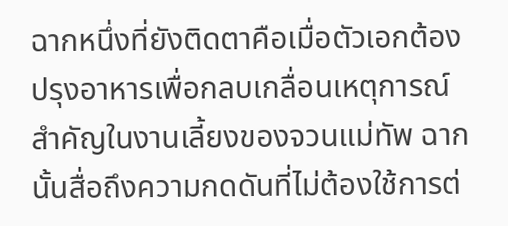ฉากหนึ่งที่ยังติดตาคือเมื่อตัวเอกต้องปรุงอาหารเพื่อกลบเกลื่อนเหตุการณ์สำคัญในงานเลี้ยงของจวนแม่ทัพ ฉากนั้นสื่อถึงความกดดันที่ไม่ต้องใช้การต่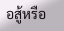อสู้หรือ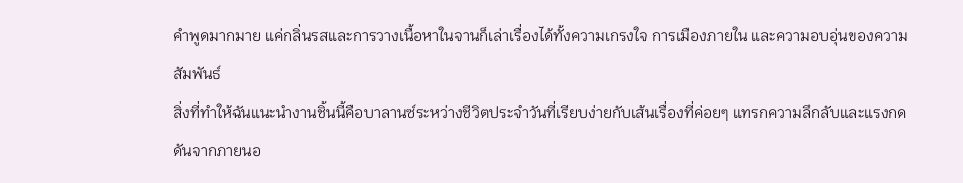คำพูดมากมาย แค่กลิ่นรสและการวางเนื้อหาในจานก็เล่าเรื่องได้ทั้งความเกรงใจ การเมืองภายใน และความอบอุ่นของความสัมพันธ์
สิ่งที่ทำให้ฉันแนะนำงานชิ้นนี้คือบาลานซ์ระหว่างชีวิตประจำวันที่เรียบง่ายกับเส้นเรื่องที่ค่อยๆ แทรกความลึกลับและแรงกดดันจากภายนอ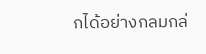กได้อย่างกลมกล่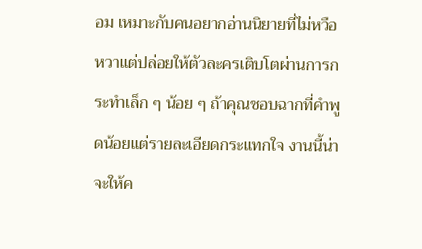อม เหมาะกับคนอยากอ่านนิยายที่ไม่หวือหวาแต่ปล่อยให้ตัวละครเติบโตผ่านการกระทำเล็ก ๆ น้อย ๆ ถ้าคุณชอบฉากที่คำพูดน้อยแต่รายละเอียดกระแทกใจ งานนี้น่าจะให้ค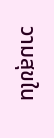วามสุขใน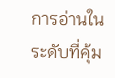การอ่านในระดับที่คุ้ม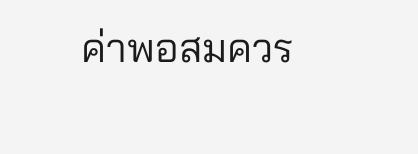ค่าพอสมควร